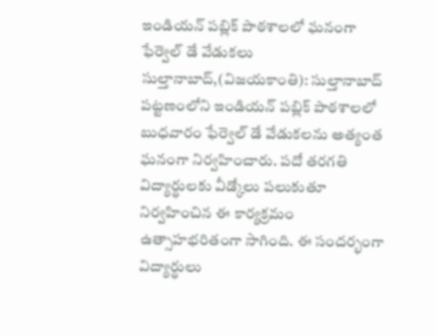ఇండియన్ పబ్లిక్ పాఠశాలలో ఘనంగా ఫేర్వెల్ డే వేడుకలు
సుల్తానాబాద్,(విజయకాంతి): సుల్తానాబాద్ పట్టణంలోని ఇండియన్ పబ్లిక్ పాఠశాలలో బుధవారం ఫేర్వెల్ డే వేడుకలను అత్యంత ఘనంగా నిర్వహించారు. పదో తరగతి విద్యార్థులకు వీడ్కోలు పలుకుతూ నిర్వహించిన ఈ కార్యక్రమం ఉత్సాహభరితంగా సాగింది. ఈ సందర్భంగా విద్యార్థులు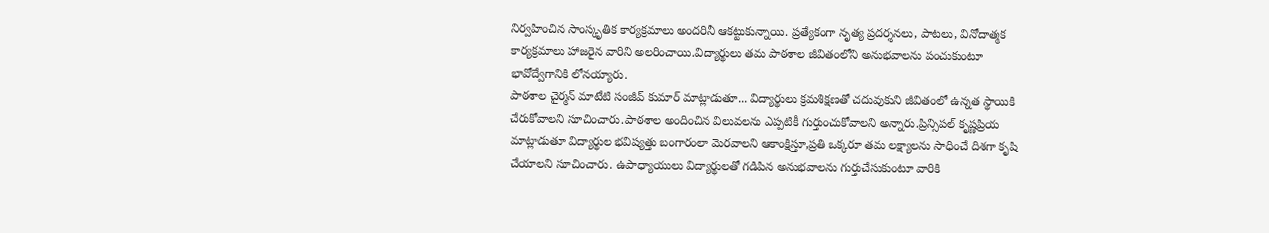నిర్వహించిన సాంస్కృతిక కార్యక్రమాలు అందరినీ ఆకట్టుకున్నాయి. ప్రత్యేకంగా నృత్య ప్రదర్శనలు, పాటలు, వినోదాత్మక కార్యక్రమాలు హాజరైన వారిని అలరించాయి.విద్యార్థులు తమ పాఠశాల జీవితంలోని అనుభవాలను పంచుకుంటూ భావోద్వేగానికి లోనయ్యారు.
పాఠశాల చైర్మన్ మాటేటి సంజీవ్ కుమార్ మాట్లాడుతూ... విద్యార్థులు క్రమశిక్షణతో చదువుకుని జీవితంలో ఉన్నత స్థాయికి చేరుకోవాలని సూచించారు.పాఠశాల అందించిన విలువలను ఎప్పటికీ గుర్తుంచుకోవాలని అన్నారు.ప్రిన్సిపల్ కృష్ణప్రియ మాట్లాడుతూ విద్యార్థుల భవిష్యత్తు బంగారంలా మెరవాలని ఆకాంక్షిస్తూ,ప్రతి ఒక్కరూ తమ లక్ష్యాలను సాధించే దిశగా కృషి చేయాలని సూచించారు. ఉపాధ్యాయులు విద్యార్థులతో గడిపిన అనుభవాలను గుర్తుచేసుకుంటూ వారికి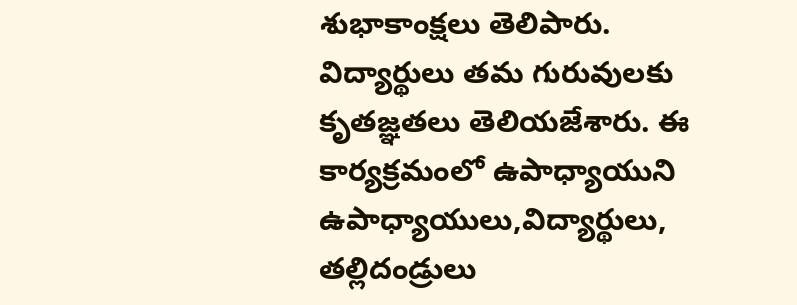శుభాకాంక్షలు తెలిపారు. విద్యార్థులు తమ గురువులకు కృతజ్ఞతలు తెలియజేశారు. ఈ కార్యక్రమంలో ఉపాధ్యాయుని ఉపాధ్యాయులు,విద్యార్థులు, తల్లిదండ్రులు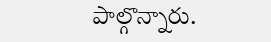పాల్గొన్నారు.